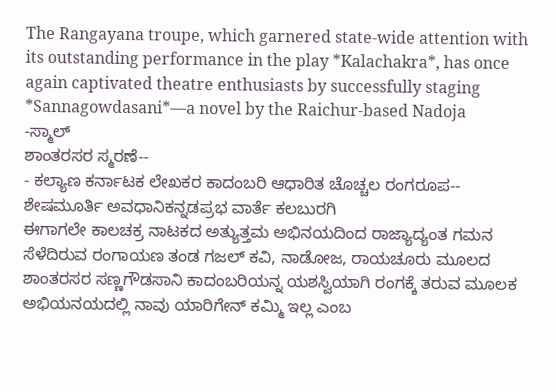The Rangayana troupe, which garnered state-wide attention with its outstanding performance in the play *Kalachakra*, has once again captivated theatre enthusiasts by successfully staging *Sannagowdasani*—a novel by the Raichur-based Nadoja
-ಸ್ಮಾಲ್
ಶಾಂತರಸರ ಸ್ಮರಣೆ--
- ಕಲ್ಯಾಣ ಕರ್ನಾಟಕ ಲೇಖಕರ ಕಾದಂಬರಿ ಆಧಾರಿತ ಚೊಚ್ಚಲ ರಂಗರೂಪ--
ಶೇಷಮೂರ್ತಿ ಅವಧಾನಿಕನ್ನಡಪ್ರಭ ವಾರ್ತೆ ಕಲಬುರಗಿ
ಈಗಾಗಲೇ ಕಾಲಚಕ್ರ ನಾಟಕದ ಅತ್ಯುತ್ತಮ ಅಭಿನಯದಿಂದ ರಾಜ್ಯಾದ್ಯಂತ ಗಮನ ಸೆಳೆದಿರುವ ರಂಗಾಯಣ ತಂಡ ಗಜಲ್ ಕವಿ, ನಾಡೋಜ, ರಾಯಚೂರು ಮೂಲದ ಶಾಂತರಸರ ಸಣ್ಣಗೌಡಸಾನಿ ಕಾದಂಬರಿಯನ್ನ ಯಶಸ್ವಿಯಾಗಿ ರಂಗಕ್ಕೆ ತರುವ ಮೂಲಕ ಅಭಿಯನಯದಲ್ಲಿ ನಾವು ಯಾರಿಗೇನ್ ಕಮ್ಮಿ ಇಲ್ಲ ಎಂಬ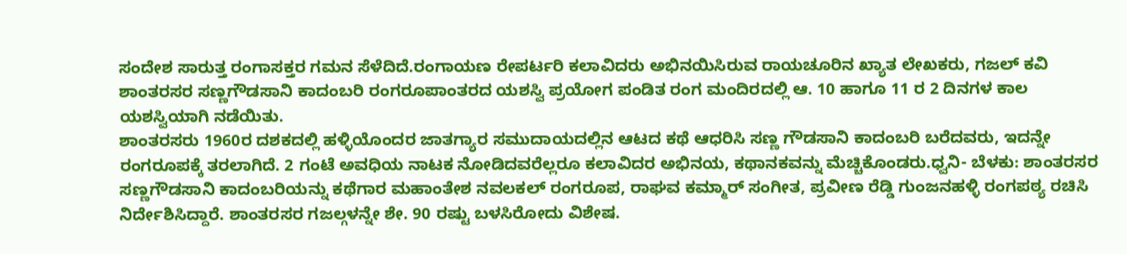ಸಂದೇಶ ಸಾರುತ್ತ ರಂಗಾಸಕ್ತರ ಗಮನ ಸೆಳೆದಿದೆ.ರಂಗಾಯಣ ರೇಪರ್ಟರಿ ಕಲಾವಿದರು ಅಭಿನಯಿಸಿರುವ ರಾಯಚೂರಿನ ಖ್ಯಾತ ಲೇಖಕರು, ಗಜಲ್ ಕವಿ ಶಾಂತರಸರ ಸಣ್ಣಗೌಡಸಾನಿ ಕಾದಂಬರಿ ರಂಗರೂಪಾಂತರದ ಯಶಸ್ವಿ ಪ್ರಯೋಗ ಪಂಡಿತ ರಂಗ ಮಂದಿರದಲ್ಲಿ ಆ. 10 ಹಾಗೂ 11 ರ 2 ದಿನಗಳ ಕಾಲ ಯಶಸ್ವಿಯಾಗಿ ನಡೆಯಿತು.
ಶಾಂತರಸರು 1960ರ ದಶಕದಲ್ಲಿ ಹಳ್ಳಿಯೊಂದರ ಜಾತಗ್ಯಾರ ಸಮುದಾಯದಲ್ಲಿನ ಆಟದ ಕಥೆ ಆಧರಿಸಿ ಸಣ್ಣ ಗೌಡಸಾನಿ ಕಾದಂಬರಿ ಬರೆದವರು, ಇದನ್ನೇ ರಂಗರೂಪಕ್ಕೆ ತರಲಾಗಿದೆ. 2 ಗಂಟೆ ಅವಧಿಯ ನಾಟಕ ನೋಡಿದವರೆಲ್ಲರೂ ಕಲಾವಿದರ ಅಭಿನಯ, ಕಥಾನಕವನ್ನು ಮೆಚ್ಚಿಕೊಂಡರು.ಧ್ವನಿ- ಬೆಳಕು: ಶಾಂತರಸರ ಸಣ್ಣಗೌಡಸಾನಿ ಕಾದಂಬರಿಯನ್ನು ಕಥೆಗಾರ ಮಹಾಂತೇಶ ನವಲಕಲ್ ರಂಗರೂಪ, ರಾಘವ ಕಮ್ಮಾರ್ ಸಂಗೀತ, ಪ್ರವೀಣ ರೆಡ್ಡಿ ಗುಂಜನಹಳ್ಳಿ ರಂಗಪಠ್ಯ ರಚಿಸಿ ನಿರ್ದೇಶಿಸಿದ್ದಾರೆ. ಶಾಂತರಸರ ಗಜಲ್ಗಳನ್ನೇ ಶೇ. 90 ರಷ್ಟು ಬಳಸಿರೋದು ವಿಶೇಷ.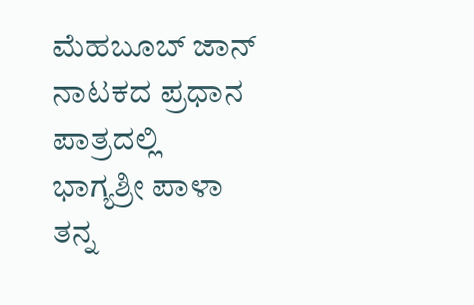ಮೆಹಬೂಬ್ ಜಾನ್ ನಾಟಕದ ಪ್ರಧಾನ ಪಾತ್ರದಲ್ಲಿ ಭಾಗ್ಯಶ್ರೀ ಪಾಳಾ ತನ್ನ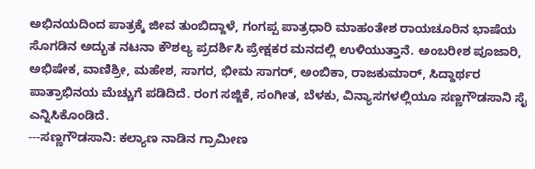ಅಭಿನಯದಿಂದ ಪಾತ್ರಕ್ಕೆ ಜೀವ ತುಂಬಿದ್ದಾಳೆ, ಗಂಗಪ್ಪ ಪಾತ್ರಧಾರಿ ಮಾಹಂತೇಶ ರಾಯಚೂರಿನ ಭಾಷೆಯ ಸೊಗಡಿನ ಅದ್ಭುತ ನಟನಾ ಕೌಶಲ್ಯ ಪ್ರದರ್ಶಿಸಿ ಪ್ರೇಕ್ಷಕರ ಮನದಲ್ಲಿ ಉಳಿಯುತ್ತಾನೆ. ಅಂಬರೀಶ ಪೂಜಾರಿ, ಅಭಿಷೇಕ, ವಾಣಿಶ್ರೀ, ಮಹೇಶ, ಸಾಗರ, ಭೀಮ ಸಾಗರ್, ಅಂಬಿಕಾ, ರಾಜಕುಮಾರ್, ಸಿದ್ದಾರ್ಥರ ಪಾತ್ರಾಭಿನಯ ಮೆಚ್ಚುಗೆ ಪಡಿದಿದೆ. ರಂಗ ಸಜ್ಜಿಕೆ, ಸಂಗೀತ, ಬೆಳಕು, ವಿನ್ಯಾಸಗಳಲ್ಲಿಯೂ ಸಣ್ಣಗೌಡಸಾನಿ ಸೈ ಎನ್ನಿಸಿಕೊಂಡಿದೆ.
---ಸಣ್ಣಗೌಡಸಾನಿ: ಕಲ್ಯಾಣ ನಾಡಿನ ಗ್ರಾಮೀಣ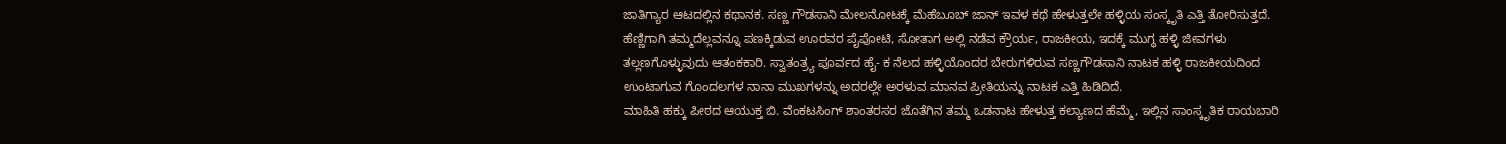ಜಾತಿಗ್ಯಾರ ಆಟದಲ್ಲಿನ ಕಥಾನಕ. ಸಣ್ಣ ಗೌಡಸಾನಿ ಮೇಲನೋಟಕ್ಕೆ ಮೆಹೆಬೂಬ್ ಜಾನ್ ಇವಳ ಕಥೆ ಹೇಳುತ್ತಲೇ ಹಳ್ಳಿಯ ಸಂಸ್ಕೃತಿ ಎತ್ತಿ ತೋರಿಸುತ್ತದೆ. ಹೆಣ್ಣಿಗಾಗಿ ತಮ್ಮದೆಲ್ಲವನ್ನೂ ಪಣಕ್ಕಿಡುವ ಊರವರ ಪೈಪೋಟಿ, ಸೋತಾಗ ಅಲ್ಲಿ ನಡೆವ ಕ್ರೌರ್ಯ, ರಾಜಕೀಯ, ಇದಕ್ಕೆ ಮುಗ್ಧ ಹಳ್ಳಿ ಜೀವಗಳು ತಲ್ಲಣಗೊಳ್ಳುವುದು ಆತಂಕಕಾರಿ. ಸ್ವಾತಂತ್ರ್ಯ ಪೂರ್ವದ ಹೈ- ಕ ನೆಲದ ಹಳ್ಳಿಯೊಂದರ ಬೇರುಗಳಿರುವ ಸಣ್ಣಗೌಡಸಾನಿ ನಾಟಕ ಹಳ್ಳಿ ರಾಜಕೀಯದಿಂದ ಉಂಟಾಗುವ ಗೊಂದಲಗಳ ನಾನಾ ಮುಖಗಳನ್ನು ಅದರಲ್ಲೇ ಅರಳುವ ಮಾನವ ಪ್ರೀತಿಯನ್ನು ನಾಟಕ ಎತ್ತಿ ಹಿಡಿದಿದೆ.
ಮಾಹಿತಿ ಹಕ್ಕು ಪೀಠದ ಆಯುಕ್ತ ಬಿ. ವೆಂಕಟಸಿಂಗ್ ಶಾಂತರಸರ ಜೊತೆಗಿನ ತಮ್ಮ ಒಡನಾಟ ಹೇಳುತ್ತ ಕಲ್ಯಾಣದ ಹೆಮ್ಮೆ, ಇಲ್ಲಿನ ಸಾಂಸ್ಕೃತಿಕ ರಾಯಬಾರಿ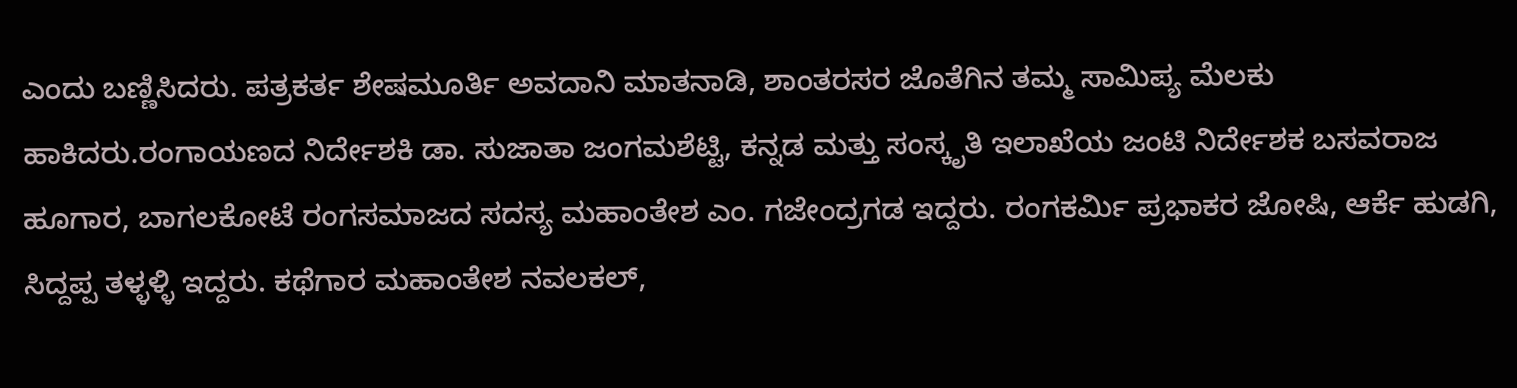ಎಂದು ಬಣ್ಣಿಸಿದರು. ಪತ್ರಕರ್ತ ಶೇಷಮೂರ್ತಿ ಅವದಾನಿ ಮಾತನಾಡಿ, ಶಾಂತರಸರ ಜೊತೆಗಿನ ತಮ್ಮ ಸಾಮಿಪ್ಯ ಮೆಲಕು ಹಾಕಿದರು.ರಂಗಾಯಣದ ನಿರ್ದೇಶಕಿ ಡಾ. ಸುಜಾತಾ ಜಂಗಮಶೆಟ್ಟಿ, ಕನ್ನಡ ಮತ್ತು ಸಂಸ್ಕೃತಿ ಇಲಾಖೆಯ ಜಂಟಿ ನಿರ್ದೇಶಕ ಬಸವರಾಜ ಹೂಗಾರ, ಬಾಗಲಕೋಟೆ ರಂಗಸಮಾಜದ ಸದಸ್ಯ ಮಹಾಂತೇಶ ಎಂ. ಗಜೇಂದ್ರಗಡ ಇದ್ದರು. ರಂಗಕರ್ಮಿ ಪ್ರಭಾಕರ ಜೋಷಿ, ಆರ್ಕೆ ಹುಡಗಿ, ಸಿದ್ದಪ್ಪ ತಳ್ಳಳ್ಳಿ ಇದ್ದರು. ಕಥೆಗಾರ ಮಹಾಂತೇಶ ನವಲಕಲ್,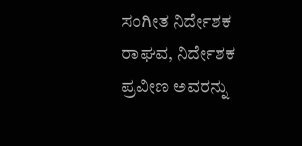ಸಂಗೀತ ನಿರ್ದೇಶಕ ರಾಘವ, ನಿರ್ದೇಶಕ ಪ್ರವೀಣ ಅವರನ್ನು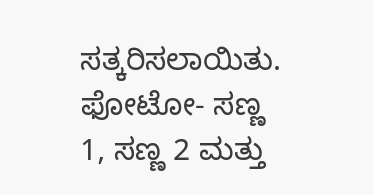ಸತ್ಕರಿಸಲಾಯಿತು.
ಫೋಟೋ- ಸಣ್ಣ 1, ಸಣ್ಣ 2 ಮತ್ತು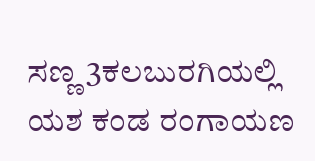ಸಣ್ಣ 3ಕಲಬುರಗಿಯಲ್ಲಿ ಯಶ ಕಂಡ ರಂಗಾಯಣ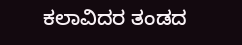ಕಲಾವಿದರ ತಂಡದ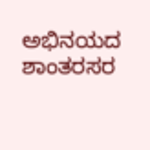ಅಭಿನಯದ ಶಾಂತರಸರ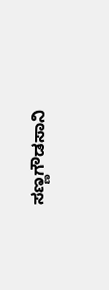ಸಣ್ಣಗೌಡಸಾನಿ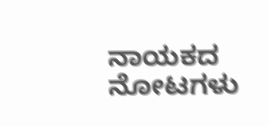ನಾಯಕದ ನೋಟಗಳು